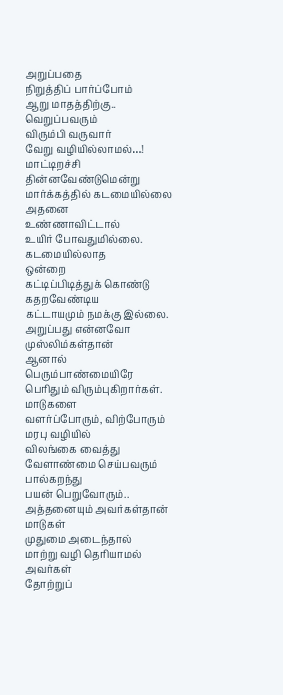அறுப்பதை
நிறுத்திப் பார்ப்போம்
ஆறு மாதத்திற்கு..
வெறுப்பவரும்
விரும்பி வருவார்
வேறு வழியில்லாமல்…!
மாட்டிறச்சி
தின்னவேண்டுமென்று
மார்க்கத்தில் கடமையில்லை
அதனை
உண்ணாவிட்டால்
உயிர் போவதுமில்லை.
கடமையில்லாத
ஒன்றை
கட்டிப்பிடித்துக் கொண்டு
கதறவேண்டிய
கட்டாயமும் நமக்கு இல்லை.
அறுப்பது என்னவோ
முஸ்லிம்கள்தான்
ஆனால்
பெரும்பாண்மையிரே
பெரிதும் விரும்புகிறார்கள்.
மாடுகளை
வளர்ப்போரும், விற்போரும்
மரபு வழியில்
விலங்கை வைத்து
வேளாண்மை செய்பவரும்
பால்கறந்து
பயன் பெறுவோரும்..
அத்தனையும் அவர்கள்தான்
மாடுகள்
முதுமை அடைந்தால்
மாற்று வழி தெரியாமல்
அவர்கள்
தோற்றுப்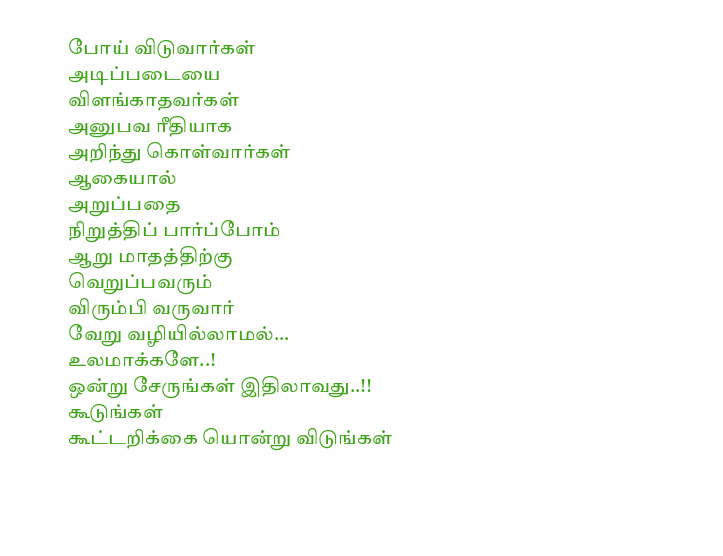போய் விடுவார்கள்
அடிப்படையை
விளங்காதவர்கள்
அனுபவ ரீதியாக
அறிந்து கொள்வார்கள்
ஆகையால்
அறுப்பதை
நிறுத்திப் பார்ப்போம்
ஆறு மாதத்திற்கு
வெறுப்பவரும்
விரும்பி வருவார்
வேறு வழியில்லாமல்…
உலமாக்களே..!
ஒன்று சேருங்கள் இதிலாவது..!!
கூடுங்கள்
கூட்டறிக்கை யொன்று விடுங்கள்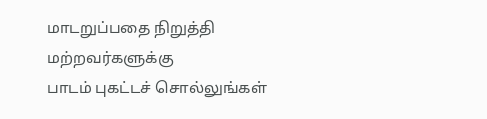மாடறுப்பதை நிறுத்தி
மற்றவர்களுக்கு
பாடம் புகட்டச் சொல்லுங்கள்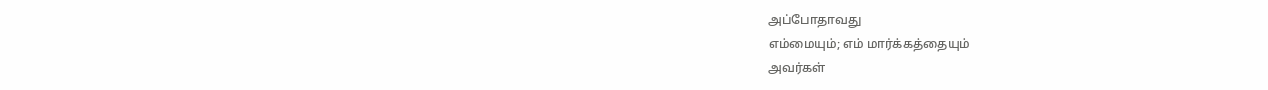அப்போதாவது
எம்மையும்; எம் மார்க்கத்தையும்
அவர்கள்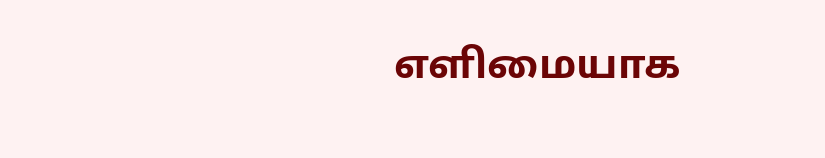எளிமையாக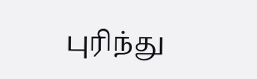புரிந்து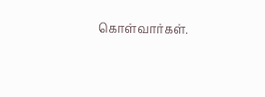கொள்வார்கள்.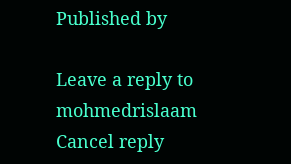Published by

Leave a reply to mohmedrislaam Cancel reply